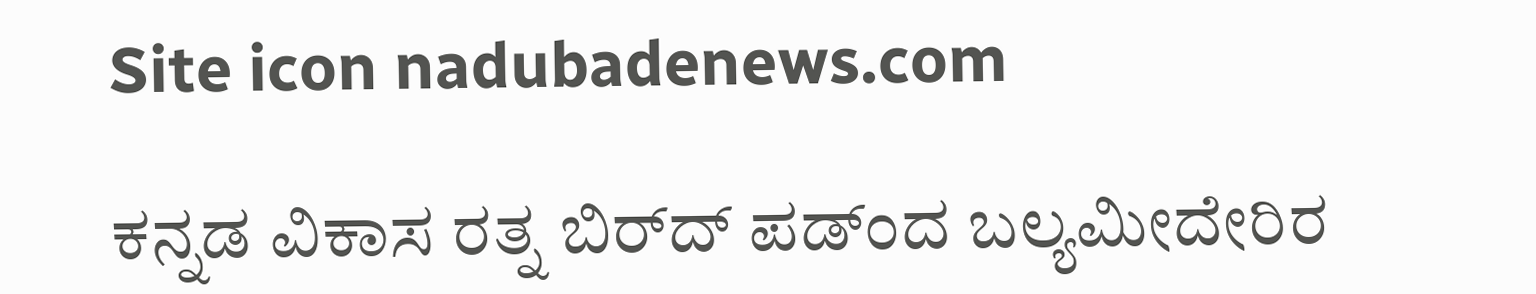Site icon nadubadenews.com

ಕನ್ನಡ ವಿಕಾಸ ರತ್ನ ಬಿರ್‌ದ್ ಪಡ್ಂದ ಬಲ್ಯಮೀದೇರಿರ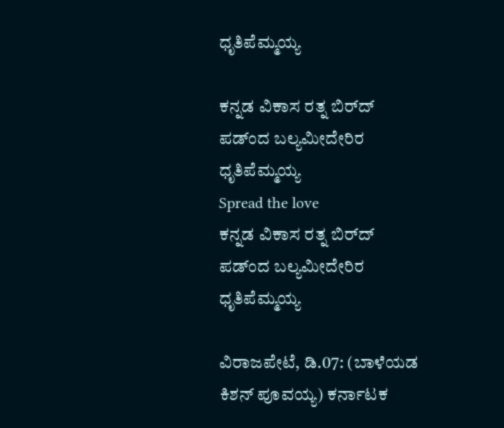ಧೃತಿಪೆಮ್ಮಯ್ಯ

ಕನ್ನಡ ವಿಕಾಸ ರತ್ನ ಬಿರ್‌ದ್ ಪಡ್ಂದ ಬಲ್ಯಮೀದೇರಿರ ಧೃತಿಪೆಮ್ಮಯ್ಯ
Spread the love
ಕನ್ನಡ ವಿಕಾಸ ರತ್ನ ಬಿರ್‌ದ್ ಪಡ್ಂದ ಬಲ್ಯಮೀದೇರಿರ ಧೃತಿಪೆಮ್ಮಯ್ಯ

ವಿರಾಜಪೇಟೆ, ಡಿ.07: (ಬಾಳೆಯಡ ಕಿಶನ್‌ ಪೂವಯ್ಯ) ಕರ್ನಾಟಕ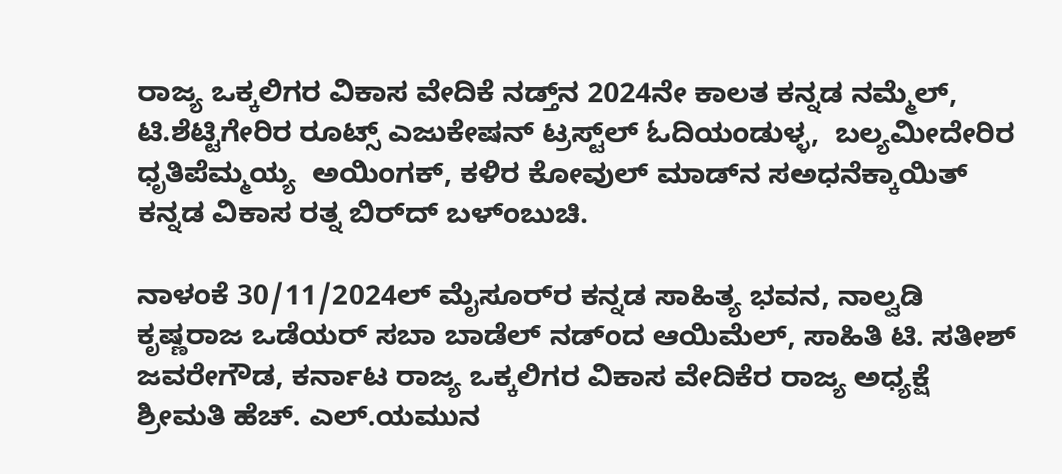ರಾಜ್ಯ ಒಕ್ಕಲಿಗರ ವಿಕಾಸ ವೇದಿಕೆ ನಡ್ತ್‌ನ 2024ನೇ ಕಾಲತ ಕನ್ನಡ ನಮ್ಮೆಲ್‌, ಟಿ.ಶೆಟ್ಟಿಗೇರಿರ ರೂಟ್ಸ್‌ ಎಜುಕೇಷನ್‌ ಟ್ರಸ್ಟ್‌ಲ್‌ ಓದಿಯಂಡುಳ್ಳ,  ಬಲ್ಯಮೀದೇರಿರ ಧೃತಿಪೆಮ್ಮಯ್ಯ  ಅಯಿಂಗಕ್‌, ಕಳಿರ ಕೋವುಲ್‌ ಮಾಡ್‌ನ ಸಅಧನೆಕ್ಕಾಯಿತ್ ಕನ್ನಡ ವಿಕಾಸ ರತ್ನ ಬಿರ್‌ದ್ ಬಳ್ಂಬುಚಿ.

ನಾಳಂಕೆ 30/11/2024ಲ್‌ ಮೈಸೂರ್‌ರ ಕನ್ನಡ ಸಾಹಿತ್ಯ ಭವನ, ನಾಲ್ವಡಿ ಕೃಷ್ಣರಾಜ ಒಡೆಯರ್‌ ಸಬಾ ಬಾಡೆಲ್‌ ನಡ್ಂದ ಆಯಿಮೆಲ್‌, ಸಾಹಿತಿ ಟಿ. ಸತೀಶ್‌ ಜವರೇಗೌಡ, ಕರ್ನಾಟ ರಾಜ್ಯ ಒಕ್ಕಲಿಗರ ವಿಕಾಸ ವೇದಿಕೆರ ರಾಜ್ಯ ಅಧ್ಯಕ್ಷೆ ಶ್ರೀಮತಿ ಹೆಚ್. ಎಲ್‌.ಯಮುನ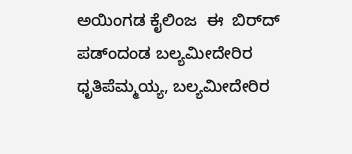ಅಯಿಂಗಡ ಕೈಲಿಂಜ  ಈ  ಬಿರ್‌ದ್‌ ಪಡ್ಂದಂಡ ಬಲ್ಯಮೀದೇರಿರ ಧೃತಿಪೆಮ್ಮಯ್ಯ, ಬಲ್ಯಮೀದೇರಿರ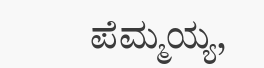ಪೆಮ್ಮಯ್ಯ,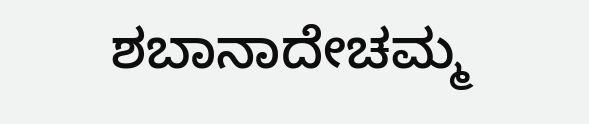ಶಬಾನಾದೇಚಮ್ಮ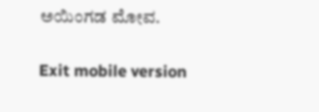ಅಯಿಂಗಡ ಮೋವ.

Exit mobile version